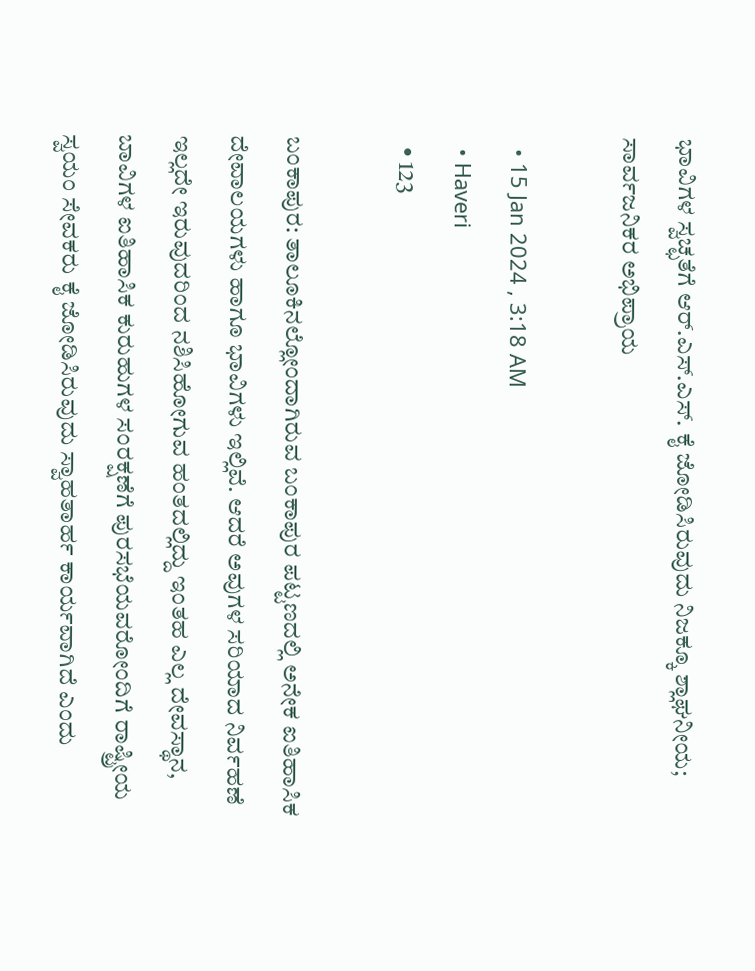ಭಾವಿಗಳ ಸ್ವಚ್ಛತೆಗೆ ಆರ್.ಎಸ್.ಎಸ್. ಕೈ ಜೋಡಿಸಿರುವುದು ನಿಜಕ್ಕೂ ಶ್ಲಾಘನೀಯ; ಸಾರ್ವಜನಿಕರ ಅಭಿಪ್ರಾಯ

  • 15 Jan 2024 , 3:18 AM
  • Haveri
  • 123

ಬಂಕಾಪುರ: ತಾಲೂಕಿನಲ್ಲೋಂದಾಗಿರುವ ಬಂಕಾಪುರ ಪಟ್ಟಣದಲ್ಲಿ ಅನೇಕ ಐತಿಹಾಸಿಕ ದೇವಾಲಯಗಳು ಹಾಗೂ ಭಾವಿಗಳು ಇಲ್ಲಿವೆ. ಆದರೆ ಅವುಗಳ ಸರಿಯಾದ ನಿರ್ವಹಣೆ ಇಲ್ಲದೇ ಇರುವುದರಿಂದ ನಶಿಸಿಹೋಗುವ ಹಂತದಲ್ಲಿದ್ದು ಇಂತಹ ಎಲ್ಲ ದೇವಸ್ಥಾನ, ಬಾವಿಗಳ ಐತಿಹಾಸಿಕ ಕುರುಹುಗಳ ಸಂರಕ್ಷಣೆಗೆ ಪುರಸಭೆಯವರೋಂದಿಗೆ ರಾಷ್ಟ್ರೀಯ ಸ್ವಯಂ ಸೇವಕರು ಕೈ ಜೋಡಿಸಿರುವುದು ಸ್ವಾಹತಾರ್ಹ ಕಾರ್ಯವಾಗಿದೆ ಎಂದು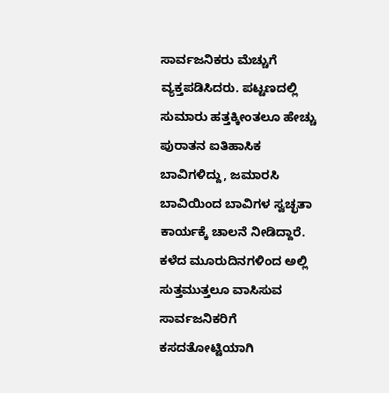ಸಾರ್ವಜನಿಕರು ಮೆಚ್ಚುಗೆ ವ್ಯಕ್ತಪಡಿಸಿದರು. ಪಟ್ಟಣದಲ್ಲಿ ಸುಮಾರು ಹತ್ತಕ್ಕೀಂತಲೂ ಹೇಚ್ಚು ಪುರಾತನ ಐತಿಹಾಸಿಕ ಬಾವಿಗಳಿದ್ದು, ಜಮಾರಸಿ ಬಾವಿಯಿಂದ ಬಾವಿಗಳ ಸ್ವಚ್ಛತಾ ಕಾರ್ಯಕ್ಕೆ ಚಾಲನೆ ನೀಡಿದ್ದಾರೆ. ಕಳೆದ ಮೂರುದಿನಗಳಿಂದ ಅಲ್ಲಿ ಸುತ್ತಮುತ್ತಲೂ ವಾಸಿಸುವ ಸಾರ್ವಜನಿಕರಿಗೆ ಕಸದತೋಟ್ಟಿಯಾಗಿ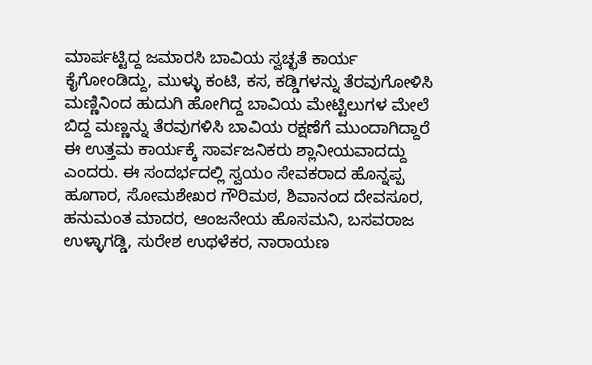ಮಾರ್ಪಟ್ಟಿದ್ದ ಜಮಾರಸಿ ಬಾವಿಯ ಸ್ವಚ್ಛತೆ ಕಾರ್ಯ ಕೈಗೋಂಡಿದ್ದು, ಮುಳ್ಳು ಕಂಟಿ, ಕಸ, ಕಡ್ಡಿಗಳನ್ನು ತೆರವುಗೋಳಿಸಿ ಮಣ್ಣಿನಿಂದ ಹುದುಗಿ ಹೋಗಿದ್ದ ಬಾವಿಯ ಮೇಟ್ಟಿಲುಗಳ ಮೇಲೆ ಬಿದ್ದ ಮಣ್ಣನ್ನು ತೆರವುಗಳಿಸಿ ಬಾವಿಯ ರಕ್ಷಣೆಗೆ ಮುಂದಾಗಿದ್ದಾರೆ ಈ ಉತ್ತಮ ಕಾರ್ಯಕ್ಕೆ ಸಾರ್ವಜನಿಕರು ಶ್ಲಾನೀಯವಾದದ್ದು ಎಂದರು. ಈ ಸಂದರ್ಭದಲ್ಲಿ ಸ್ವಯಂ ಸೇವಕರಾದ ಹೊನ್ನಪ್ಪ ಹೂಗಾರ, ಸೋಮಶೇಖರ ಗೌರಿಮಠ, ಶಿವಾನಂದ ದೇವಸೂರ, ಹನುಮಂತ ಮಾದರ, ಆಂಜನೇಯ ಹೊಸಮನಿ, ಬಸವರಾಜ ಉಳ್ಳಾಗಡ್ಡಿ, ಸುರೇಶ ಉಥಳೆಕರ, ನಾರಾಯಣ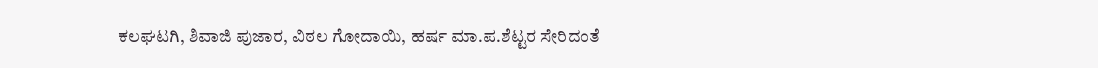ಕಲಘಟಗಿ, ಶಿವಾಜಿ ಪುಜಾರ, ವಿಠಲ ಗೋದಾಯಿ, ಹರ್ಷ ಮಾ.ಪ.ಶೆಟ್ಟರ ಸೇರಿದಂತೆ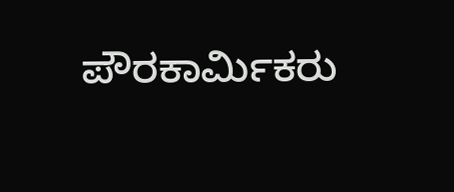ಪೌರಕಾರ್ಮಿಕರು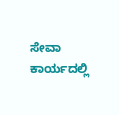ಸೇವಾ ಕಾರ್ಯದಲ್ಲಿ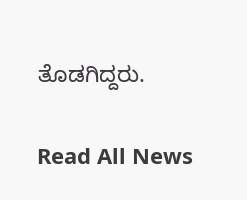ತೊಡಗಿದ್ದರು.

Read All News